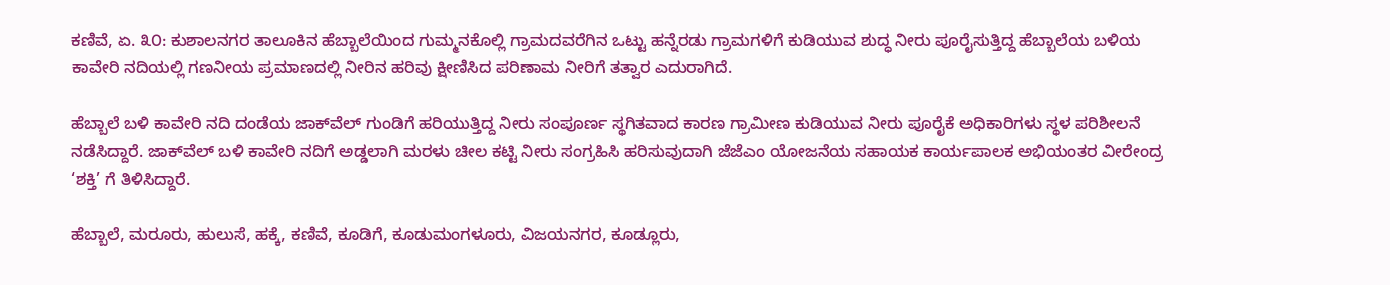ಕಣಿವೆ, ಏ. ೩೦: ಕುಶಾಲನಗರ ತಾಲೂಕಿನ ಹೆಬ್ಬಾಲೆಯಿಂದ ಗುಮ್ಮನಕೊಲ್ಲಿ ಗ್ರಾಮದವರೆಗಿನ ಒಟ್ಟು ಹನ್ನೆರಡು ಗ್ರಾಮಗಳಿಗೆ ಕುಡಿಯುವ ಶುದ್ಧ ನೀರು ಪೂರೈಸುತ್ತಿದ್ದ ಹೆಬ್ಬಾಲೆಯ ಬಳಿಯ ಕಾವೇರಿ ನದಿಯಲ್ಲಿ ಗಣನೀಯ ಪ್ರಮಾಣದಲ್ಲಿ ನೀರಿನ ಹರಿವು ಕ್ಷೀಣಿಸಿದ ಪರಿಣಾಮ ನೀರಿಗೆ ತತ್ವಾರ ಎದುರಾಗಿದೆ.

ಹೆಬ್ಬಾಲೆ ಬಳಿ ಕಾವೇರಿ ನದಿ ದಂಡೆಯ ಜಾಕ್‌ವೆಲ್ ಗುಂಡಿಗೆ ಹರಿಯುತ್ತಿದ್ದ ನೀರು ಸಂಪೂರ್ಣ ಸ್ಥಗಿತವಾದ ಕಾರಣ ಗ್ರಾಮೀಣ ಕುಡಿಯುವ ನೀರು ಪೂರೈಕೆ ಅಧಿಕಾರಿಗಳು ಸ್ಥಳ ಪರಿಶೀಲನೆ ನಡೆಸಿದ್ದಾರೆ. ಜಾಕ್‌ವೆಲ್ ಬಳಿ ಕಾವೇರಿ ನದಿಗೆ ಅಡ್ಡಲಾಗಿ ಮರಳು ಚೀಲ ಕಟ್ಟಿ ನೀರು ಸಂಗ್ರಹಿಸಿ ಹರಿಸುವುದಾಗಿ ಜೆಜೆಎಂ ಯೋಜನೆಯ ಸಹಾಯಕ ಕಾರ್ಯಪಾಲಕ ಅಭಿಯಂತರ ವೀರೇಂದ್ರ ‘ಶಕ್ತಿ’ ಗೆ ತಿಳಿಸಿದ್ದಾರೆ.

ಹೆಬ್ಬಾಲೆ, ಮರೂರು, ಹುಲುಸೆ, ಹಕ್ಕೆ, ಕಣಿವೆ, ಕೂಡಿಗೆ, ಕೂಡುಮಂಗಳೂರು, ವಿಜಯನಗರ, ಕೂಡ್ಲೂರು,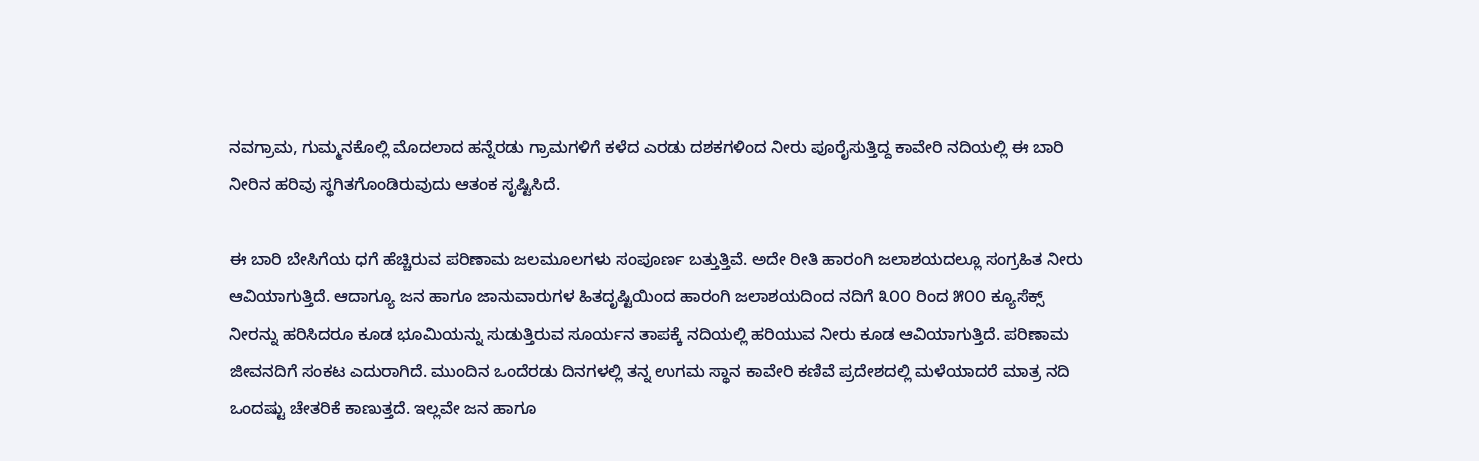ನವಗ್ರಾಮ, ಗುಮ್ಮನಕೊಲ್ಲಿ ಮೊದಲಾದ ಹನ್ನೆರಡು ಗ್ರಾಮಗಳಿಗೆ ಕಳೆದ ಎರಡು ದಶಕಗಳಿಂದ ನೀರು ಪೂರೈಸುತ್ತಿದ್ದ ಕಾವೇರಿ ನದಿಯಲ್ಲಿ ಈ ಬಾರಿ ನೀರಿನ ಹರಿವು ಸ್ಥಗಿತಗೊಂಡಿರುವುದು ಆತಂಕ ಸೃಷ್ಟಿಸಿದೆ.

ಈ ಬಾರಿ ಬೇಸಿಗೆಯ ಧಗೆ ಹೆಚ್ಚಿರುವ ಪರಿಣಾಮ ಜಲಮೂಲಗಳು ಸಂಪೂರ್ಣ ಬತ್ತುತ್ತಿವೆ. ಅದೇ ರೀತಿ ಹಾರಂಗಿ ಜಲಾಶಯದಲ್ಲೂ ಸಂಗ್ರಹಿತ ನೀರು ಆವಿಯಾಗುತ್ತಿದೆ. ಆದಾಗ್ಯೂ ಜನ ಹಾಗೂ ಜಾನುವಾರುಗಳ ಹಿತದೃಷ್ಟಿಯಿಂದ ಹಾರಂಗಿ ಜಲಾಶಯದಿಂದ ನದಿಗೆ ೩೦೦ ರಿಂದ ೫೦೦ ಕ್ಯೂಸೆಕ್ಸ್ ನೀರನ್ನು ಹರಿಸಿದರೂ ಕೂಡ ಭೂಮಿಯನ್ನು ಸುಡುತ್ತಿರುವ ಸೂರ್ಯನ ತಾಪಕ್ಕೆ ನದಿಯಲ್ಲಿ ಹರಿಯುವ ನೀರು ಕೂಡ ಆವಿಯಾಗುತ್ತಿದೆ. ಪರಿಣಾಮ ಜೀವನದಿಗೆ ಸಂಕಟ ಎದುರಾಗಿದೆ. ಮುಂದಿನ ಒಂದೆರಡು ದಿನಗಳಲ್ಲಿ ತನ್ನ ಉಗಮ ಸ್ಥಾನ ಕಾವೇರಿ ಕಣಿವೆ ಪ್ರದೇಶದಲ್ಲಿ ಮಳೆಯಾದರೆ ಮಾತ್ರ ನದಿ ಒಂದಷ್ಟು ಚೇತರಿಕೆ ಕಾಣುತ್ತದೆ. ಇಲ್ಲವೇ ಜನ ಹಾಗೂ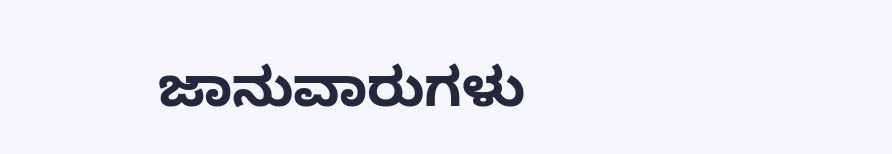ಜಾನುವಾರುಗಳು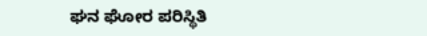ಘನ ಘೋರ ಪರಿಸ್ಥಿತಿ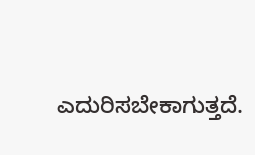ಎದುರಿಸಬೇಕಾಗುತ್ತದೆ.